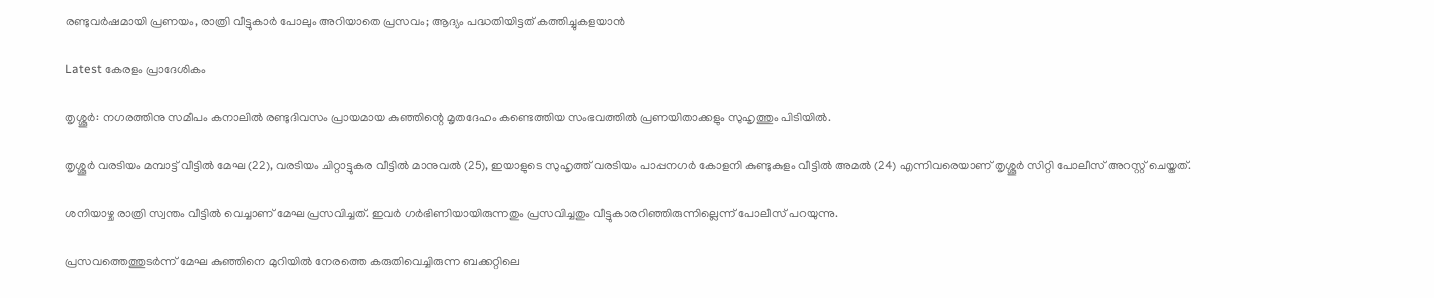രണ്ടുവര്‍ഷമായി പ്രണയം, രാത്രി വീട്ടുകാര്‍ പോലും അറിയാതെ പ്രസവം; ആദ്യം പദ്ധതിയിട്ടത് കത്തിച്ചുകളയാന്‍

Latest കേരളം പ്രാദേശികം

തൃശ്ശൂർ: നഗരത്തിനു സമീപം കനാലിൽ രണ്ടുദിവസം പ്രായമായ കുഞ്ഞിന്റെ മൃതദേഹം കണ്ടെത്തിയ സംഭവത്തിൽ പ്രണയിതാക്കളും സുഹൃത്തും പിടിയിൽ.

തൃശ്ശൂർ വരടിയം മമ്പാട്ട് വീട്ടിൽ മേഘ (22), വരടിയം ചിറ്റാട്ടുകര വീട്ടിൽ മാനുവൽ (25), ഇയാളുടെ സുഹൃത്ത് വരടിയം പാപ്പനഗർ കോളനി കുണ്ടുകുളം വീട്ടിൽ അമൽ (24) എന്നിവരെയാണ് തൃശ്ശൂർ സിറ്റി പോലീസ് അറസ്റ്റ് ചെയ്തത്.

ശനിയാഴ്ച രാത്രി സ്വന്തം വീട്ടിൽ വെച്ചാണ് മേഘ പ്രസവിച്ചത്. ഇവർ ഗർഭിണിയായിരുന്നതും പ്രസവിച്ചതും വീട്ടുകാരറിഞ്ഞിരുന്നില്ലെന്ന് പോലീസ് പറയുന്നു.

പ്രസവത്തെത്തുടർന്ന് മേഘ കുഞ്ഞിനെ മുറിയിൽ നേരത്തെ കരുതിവെച്ചിരുന്ന ബക്കറ്റിലെ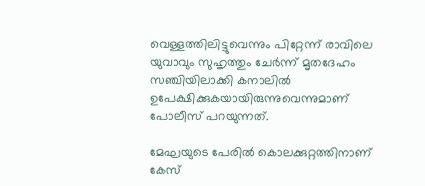വെള്ളത്തിലിട്ടുവെന്നും പിറ്റേന്ന് രാവിലെ യുവാവും സുഹൃത്തും ചേർന്ന് മൃതദേഹം സഞ്ചിയിലാക്കി കനാലിൽ ഉപേക്ഷിക്കുകയായിരുന്നുവെന്നുമാണ് പോലീസ് പറയുന്നത്.

മേഘയുടെ പേരിൽ കൊലക്കുറ്റത്തിനാണ് കേസ്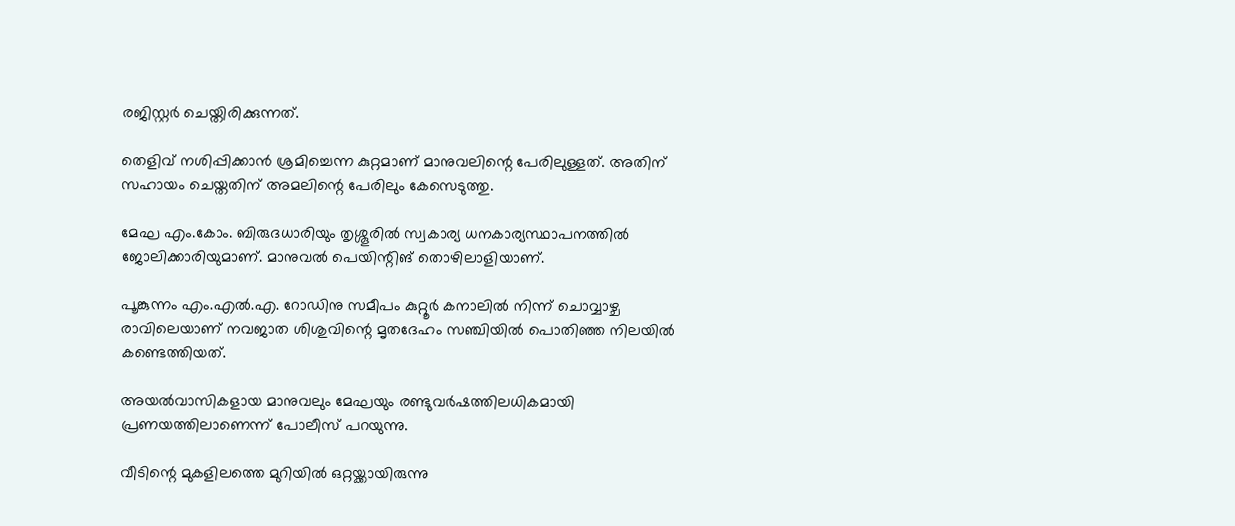രജിസ്റ്റർ ചെയ്തിരിക്കുന്നത്.

തെളിവ് നശിപ്പിക്കാൻ ശ്രമിച്ചെന്ന കുറ്റമാണ് മാനുവലിന്റെ പേരിലുള്ളത്. അതിന് സഹായം ചെയ്തതിന് അമലിന്റെ പേരിലും കേസെടുത്തു.

മേഘ എം.കോം. ബിരുദധാരിയും തൃശ്ശൂരിൽ സ്വകാര്യ ധനകാര്യസ്ഥാപനത്തിൽ ജോലിക്കാരിയുമാണ്. മാനുവൽ പെയിന്റിങ് തൊഴിലാളിയാണ്.

പൂങ്കുന്നം എം.എൽ.എ. റോഡിനു സമീപം കുറ്റൂർ കനാലിൽ നിന്ന് ചൊവ്വാഴ്ച രാവിലെയാണ് നവജാത ശിശുവിന്റെ മൃതദേഹം സഞ്ചിയിൽ പൊതിഞ്ഞ നിലയിൽ കണ്ടെത്തിയത്.

അയൽവാസികളായ മാനുവലും മേഘയും രണ്ടുവർഷത്തിലധികമായി പ്രണയത്തിലാണെന്ന് പോലീസ് പറയുന്നു.

വീടിന്റെ മുകളിലത്തെ മുറിയിൽ ഒറ്റയ്ക്കായിരുന്നു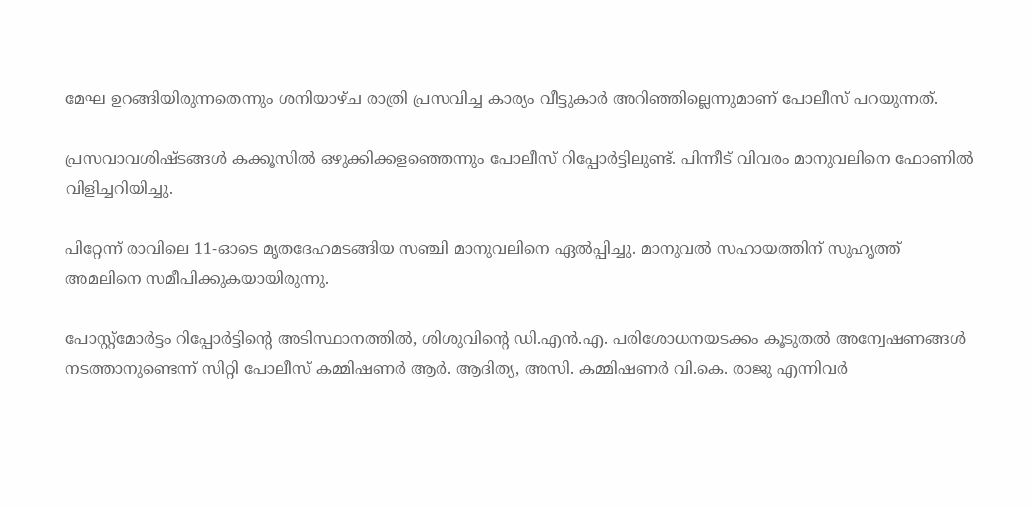മേഘ ഉറങ്ങിയിരുന്നതെന്നും ശനിയാഴ്ച രാത്രി പ്രസവിച്ച കാര്യം വീട്ടുകാർ അറിഞ്ഞില്ലെന്നുമാണ് പോലീസ് പറയുന്നത്.

പ്രസവാവശിഷ്ടങ്ങൾ കക്കൂസിൽ ഒഴുക്കിക്കളഞ്ഞെന്നും പോലീസ് റിപ്പോർട്ടിലുണ്ട്. പിന്നീട് വിവരം മാനുവലിനെ ഫോണിൽ വിളിച്ചറിയിച്ചു.

പിറ്റേന്ന് രാവിലെ 11-ഓടെ മൃതദേഹമടങ്ങിയ സഞ്ചി മാനുവലിനെ ഏൽപ്പിച്ചു. മാനുവൽ സഹായത്തിന് സുഹൃത്ത് അമലിനെ സമീപിക്കുകയായിരുന്നു.

പോസ്റ്റ്മോർട്ടം റിപ്പോർട്ടിന്റെ അടിസ്ഥാനത്തിൽ, ശിശുവിന്റെ ഡി.എൻ.എ. പരിശോധനയടക്കം കൂടുതൽ അന്വേഷണങ്ങൾ നടത്താനുണ്ടെന്ന് സിറ്റി പോലീസ് കമ്മിഷണർ ആർ. ആദിത്യ, അസി. കമ്മിഷണർ വി.കെ. രാജു എന്നിവർ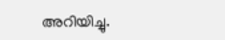അറിയിച്ചു.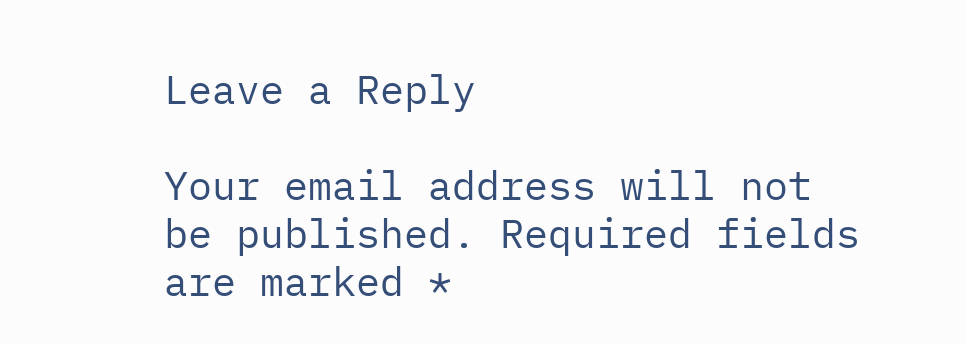Leave a Reply

Your email address will not be published. Required fields are marked *